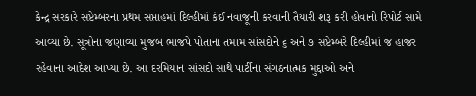કેન્દ્ર સરકારે સપ્ટેમ્બરના પ્રથમ સપ્તાહમાં દિલ્હીમાં કંઈ નવાજૂની કરવાની તૈયારી શરૂ કરી હોવાનો રિપોર્ટ સામે આવ્યા છે. સૂત્રોના જણાવ્યા મુજબ ભાજપે પોતાના તમામ સાંસદોને ૬ અને ૭ સપ્ટેમ્બરે દિલ્હીમાં જ હાજર રહેવાના આદેશ આપ્યા છે. આ દરમિયાન સાંસદો સાથે પાર્ટીના સંગઠનાત્મક મુદ્દાઓ અને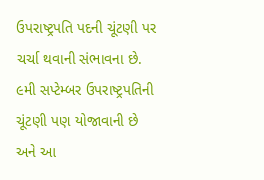ઉપરાષ્ટ્રપતિ પદની ચૂંટણી પર ચર્ચા થવાની સંભાવના છે. ૯મી સપ્ટેમ્બર ઉપરાષ્ટ્રપતિની ચૂંટણી પણ યોજાવાની છે અને આ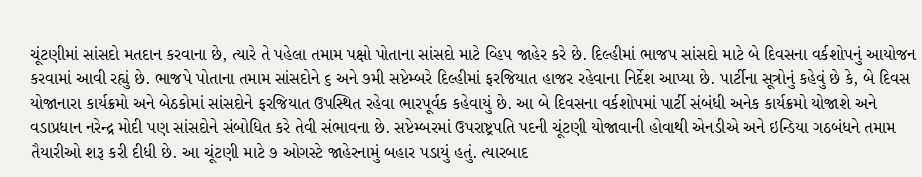ચૂંટણીમાં સાંસદો મતદાન કરવાના છે, ત્યારે તે પહેલા તમામ પક્ષો પોતાના સાંસદો માટે વ્હિપ જાહેર કરે છે. દિલ્હીમાં ભાજપ સાંસદો માટે બે દિવસના વર્કશોપનું આયોજન કરવામાં આવી રહ્યું છે. ભાજપે પોતાના તમામ સાંસદોને ૬ અને ૭મી સપ્ટેમ્બરે દિલ્હીમાં ફરજિયાત હાજર રહેવાના નિર્દેશ આપ્યા છે. પાર્ટીના સૂત્રોનું કહેવું છે કે, બે દિવસ યોજાનારા કાર્યક્રમો અને બેઠકોમાં સાંસદોને ફરજિયાત ઉપસ્થિત રહેવા ભારપૂર્વક કહેવાયું છે. આ બે દિવસના વર્કશોપમાં પાર્ટી સંબંધી અનેક કાર્યક્રમો યોજાશે અને વડાપ્રધાન નરેન્દ્ર મોદી પણ સાંસદોને સંબોધિત કરે તેવી સંભાવના છે. સપ્ટેમ્બરમાં ઉપરાષ્ટ્રપતિ પદની ચૂંટણી યોજાવાની હોવાથી એનડીએ અને ઇન્ડિયા ગઠબંધને તમામ તૈયારીઓ શરૂ કરી દીધી છે. આ ચૂંટણી માટે ૭ ઓગસ્ટે જાહેરનામું બહાર પડાયું હતું. ત્યારબાદ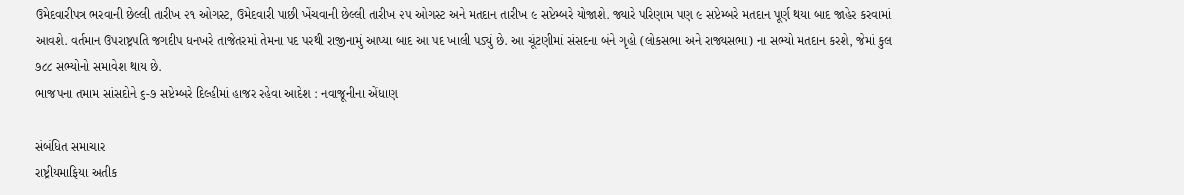ઉમેદવારીપત્ર ભરવાની છેલ્લી તારીખ ૨૧ ઓગસ્ટ, ઉમેદવારી પાછી ખેંચવાની છેલ્લી તારીખ ૨૫ ઓગસ્ટ અને મતદાન તારીખ ૯ સપ્ટેમ્બરે યોજાશે. જ્યારે પરિણામ પણ ૯ સપ્ટેમ્બરે મતદાન પૂર્ણ થયા બાદ જાહેર કરવામાં આવશે. વર્તમાન ઉપરાષ્ટ્રપતિ જગદીપ ધનખરે તાજેતરમાં તેમના પદ પરથી રાજીનામું આપ્યા બાદ આ પદ ખાલી પડ્યું છે. આ ચૂંટણીમાં સંસદના બંને ગૃહો (લોકસભા અને રાજ્યસભા) ના સભ્યો મતદાન કરશે, જેમાં કુલ ૭૮૮ સભ્યોનો સમાવેશ થાય છે.
ભાજપના તમામ સાંસદોને ૬-૭ સપ્ટેમ્બરે દિલ્હીમાં હાજર રહેવા આદેશ : નવાજૂનીના એંધાણ

સંબંધિત સમાચાર
રાષ્ટ્રીયમાફિયા અતીક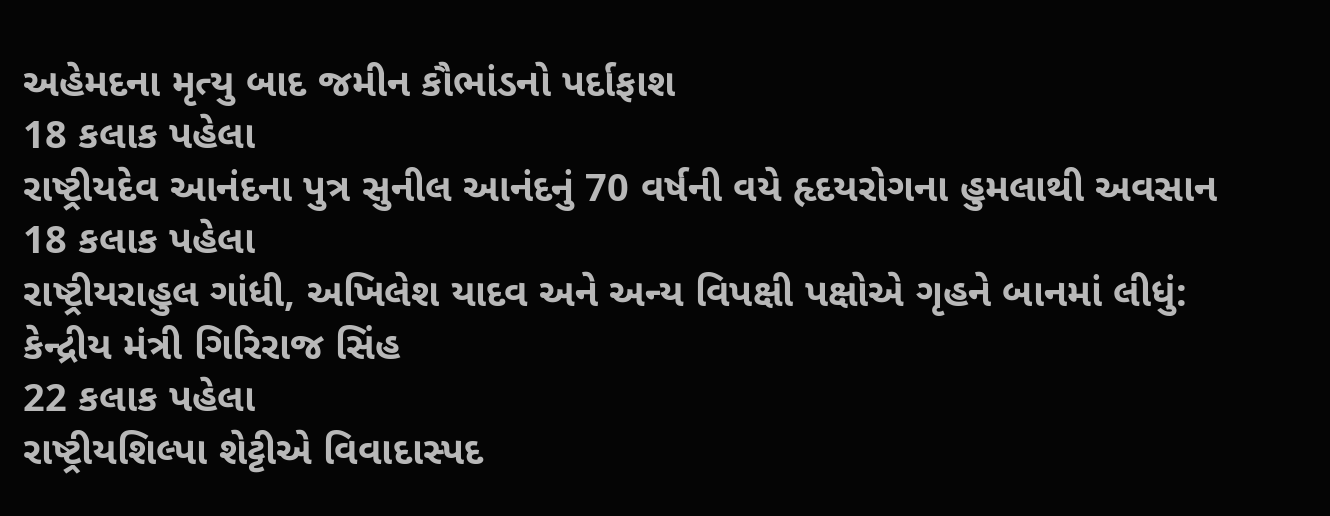અહેમદના મૃત્યુ બાદ જમીન કૌભાંડનો પર્દાફાશ
18 કલાક પહેલા
રાષ્ટ્રીયદેવ આનંદના પુત્ર સુનીલ આનંદનું 70 વર્ષની વયે હૃદયરોગના હુમલાથી અવસાન
18 કલાક પહેલા
રાષ્ટ્રીયરાહુલ ગાંધી, અખિલેશ યાદવ અને અન્ય વિપક્ષી પક્ષોએ ગૃહને બાનમાં લીધું: કેન્દ્રીય મંત્રી ગિરિરાજ સિંહ
22 કલાક પહેલા
રાષ્ટ્રીયશિલ્પા શેટ્ટીએ વિવાદાસ્પદ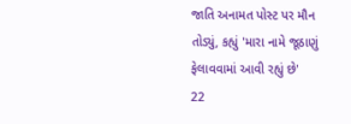જાતિ અનામત પોસ્ટ પર મૌન તોડ્યું, કહ્યું 'મારા નામે જૂઠાણું ફેલાવવામાં આવી રહ્યું છે'
22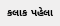કલાક પહેલા